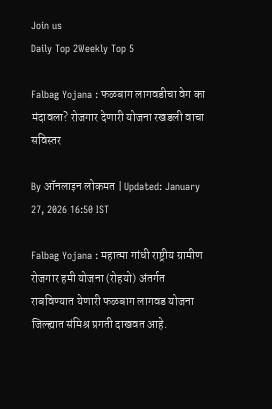Join us
Daily Top 2Weekly Top 5

Falbag Yojana : फळबाग लागवडीचा वेग का मंदावला? रोजगार देणारी योजना रखडली वाचा सविस्तर

By ऑनलाइन लोकमत | Updated: January 27, 2026 16:50 IST

Falbag Yojana : महात्मा गांधी राष्ट्रीय ग्रामीण रोजगार हमी योजना (रोहयो) अंतर्गत राबविण्यात येणारी फळबाग लागवड योजना जिल्ह्यात संमिश्र प्रगती दाखवत आहे.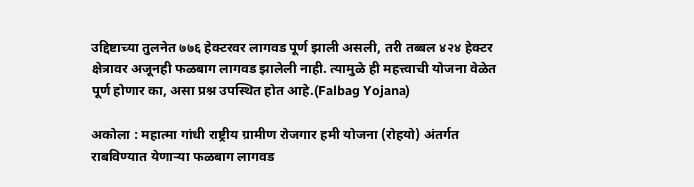उद्दिष्टाच्या तुलनेत ७७६ हेक्टरवर लागवड पूर्ण झाली असली, तरी तब्बल ४२४ हेक्टर क्षेत्रावर अजूनही फळबाग लागवड झालेली नाही. त्यामुळे ही महत्त्वाची योजना वेळेत पूर्ण होणार का, असा प्रश्न उपस्थित होत आहे.(Falbag Yojana)

अकोला : महात्मा गांधी राष्ट्रीय ग्रामीण रोजगार हमी योजना (रोहयो) अंतर्गत राबविण्यात येणाऱ्या फळबाग लागवड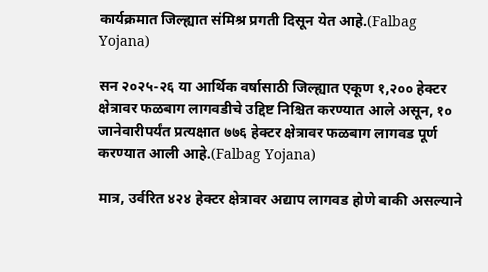कार्यक्रमात जिल्ह्यात संमिश्र प्रगती दिसून येत आहे.(Falbag Yojana)

सन २०२५-२६ या आर्थिक वर्षासाठी जिल्ह्यात एकूण १,२०० हेक्टर क्षेत्रावर फळबाग लागवडीचे उद्दिष्ट निश्चित करण्यात आले असून, १० जानेवारीपर्यंत प्रत्यक्षात ७७६ हेक्टर क्षेत्रावर फळबाग लागवड पूर्ण करण्यात आली आहे.(Falbag Yojana)

मात्र, उर्वरित ४२४ हेक्टर क्षेत्रावर अद्याप लागवड होणे बाकी असल्याने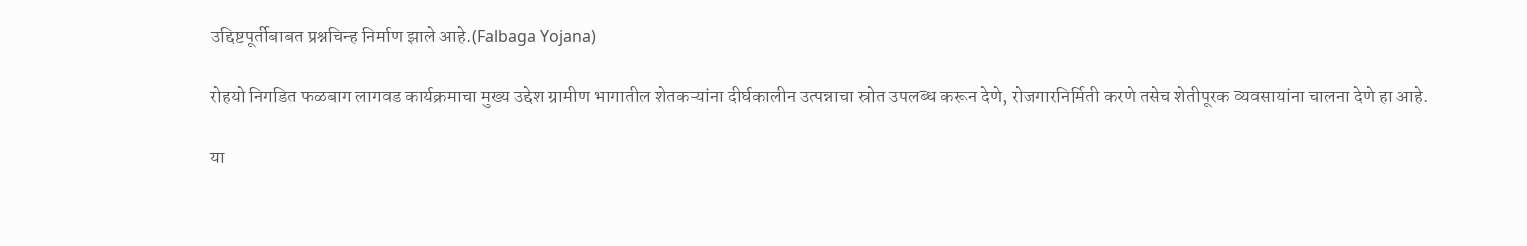उद्दिष्टपूर्तीबाबत प्रश्नचिन्ह निर्माण झाले आहे.(Falbaga Yojana)

रोहयो निगडित फळबाग लागवड कार्यक्रमाचा मुख्य उद्देश ग्रामीण भागातील शेतकऱ्यांना दीर्घकालीन उत्पन्नाचा स्रोत उपलब्ध करून देणे, रोजगारनिर्मिती करणे तसेच शेतीपूरक व्यवसायांना चालना देणे हा आहे.

या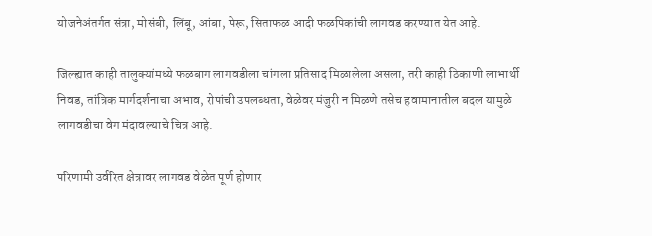योजनेअंतर्गत संत्रा, मोसंबी, लिंबू, आंबा, पेरू, सिताफळ आदी फळपिकांची लागवड करण्यात येत आहे.

जिल्ह्यात काही तालुक्यांमध्ये फळबाग लागवडीला चांगला प्रतिसाद मिळालेला असला, तरी काही ठिकाणी लाभार्थी निवड, तांत्रिक मार्गदर्शनाचा अभाव, रोपांची उपलब्धता, वेळेवर मंजुरी न मिळणे तसेच हवामानातील बदल यामुळे लागवडीचा वेग मंदावल्याचे चित्र आहे.

परिणामी उर्वरित क्षेत्रावर लागवड वेळेत पूर्ण होणार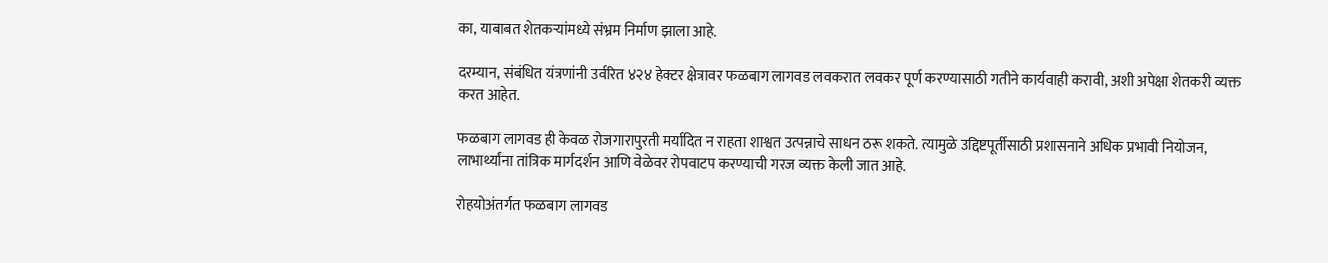का, याबाबत शेतकऱ्यांमध्ये संभ्रम निर्माण झाला आहे.

दरम्यान, संबंधित यंत्रणांनी उर्वरित ४२४ हेक्टर क्षेत्रावर फळबाग लागवड लवकरात लवकर पूर्ण करण्यासाठी गतीने कार्यवाही करावी, अशी अपेक्षा शेतकरी व्यक्त करत आहेत.

फळबाग लागवड ही केवळ रोजगारापुरती मर्यादित न राहता शाश्वत उत्पन्नाचे साधन ठरू शकते. त्यामुळे उद्दिष्टपूर्तीसाठी प्रशासनाने अधिक प्रभावी नियोजन, लाभार्थ्यांना तांत्रिक मार्गदर्शन आणि वेळेवर रोपवाटप करण्याची गरज व्यक्त केली जात आहे.

रोहयोअंतर्गत फळबाग लागवड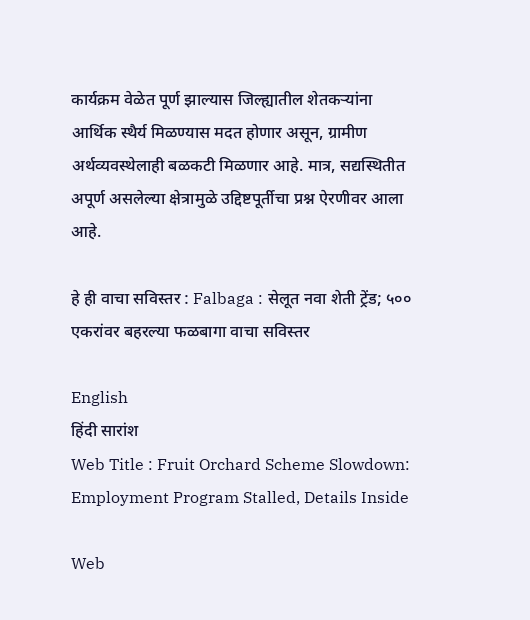कार्यक्रम वेळेत पूर्ण झाल्यास जिल्ह्यातील शेतकऱ्यांना आर्थिक स्थैर्य मिळण्यास मदत होणार असून, ग्रामीण अर्थव्यवस्थेलाही बळकटी मिळणार आहे. मात्र, सद्यस्थितीत अपूर्ण असलेल्या क्षेत्रामुळे उद्दिष्टपूर्तीचा प्रश्न ऐरणीवर आला आहे.

हे ही वाचा सविस्तर : Falbaga : सेलूत नवा शेती ट्रेंड; ५०० एकरांवर बहरल्या फळबागा वाचा सविस्तर

English
हिंदी सारांश
Web Title : Fruit Orchard Scheme Slowdown: Employment Program Stalled, Details Inside

Web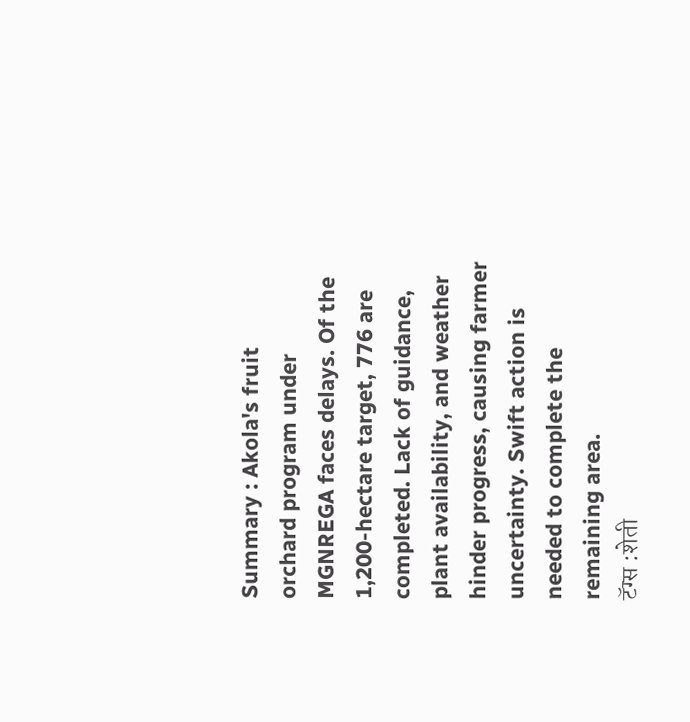Summary : Akola's fruit orchard program under MGNREGA faces delays. Of the 1,200-hectare target, 776 are completed. Lack of guidance, plant availability, and weather hinder progress, causing farmer uncertainty. Swift action is needed to complete the remaining area.
टॅग्स :शेती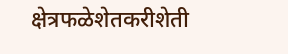क्षेत्रफळेशेतकरीशेती